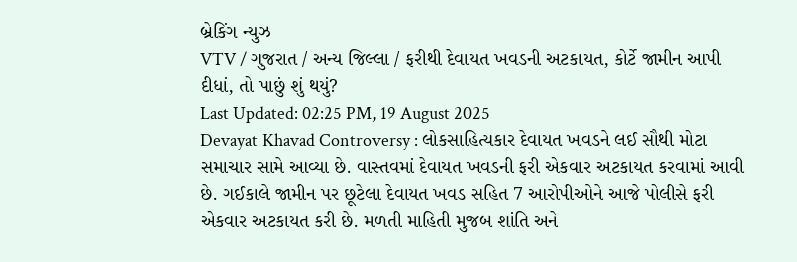બ્રેકિંગ ન્યુઝ
VTV / ગુજરાત / અન્ય જિલ્લા / ફરીથી દેવાયત ખવડની અટકાયત, કોર્ટે જામીન આપી દીધાં, તો પાછું શું થયું?
Last Updated: 02:25 PM, 19 August 2025
Devayat Khavad Controversy : લોકસાહિત્યકાર દેવાયત ખવડને લઈ સૌથી મોટા સમાચાર સામે આવ્યા છે. વાસ્તવમાં દેવાયત ખવડની ફરી એકવાર અટકાયત કરવામાં આવી છે. ગઈકાલે જામીન પર છૂટેલા દેવાયત ખવડ સહિત 7 આરોપીઓને આજે પોલીસે ફરી એકવાર અટકાયત કરી છે. મળતી માહિતી મુજબ શાંતિ અને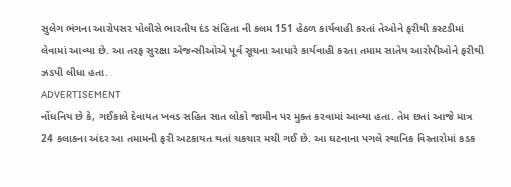સુલેગ ભંગના આરોપસર પોલીસે ભારતીય દંડ સંહિતા ની કલમ 151 હેઠળ કાર્યવાહી કરતાં તેઓને ફરીથી કસ્ટડીમાં લેવામાં આવ્યા છે. આ તરફ સુરક્ષા એજન્સીઓએ પૂર્વ સૂચના આધારે કાર્યવાહી કરતા તમામ સાતેય આરોપીઓને ફરીથી ઝડપી લીધા હતા.
ADVERTISEMENT
નોંધનિય છે કે, ગઈકાલે દેવાયત ખવડ સહિત સાત લોકો જામીન પર મુક્ત કરવામાં આવ્યા હતા. તેમ છતાં આજે માત્ર 24 કલાકના અંદર આ તમામની ફરી અટકાયત થતાં ચકચાર મચી ગઈ છે. આ ઘટનાના પગલે સ્થાનિક વિસ્તારોમાં કડક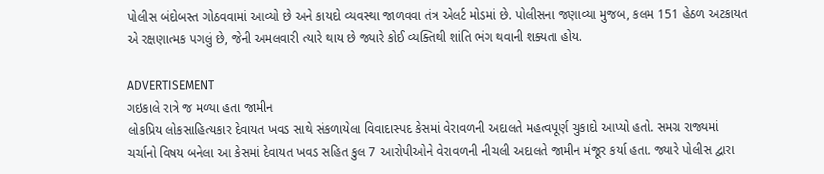પોલીસ બંદોબસ્ત ગોઠવવામાં આવ્યો છે અને કાયદો વ્યવસ્થા જાળવવા તંત્ર એલર્ટ મોડમાં છે. પોલીસના જણાવ્યા મુજબ, કલમ 151 હેઠળ અટકાયત એ રક્ષણાત્મક પગલું છે, જેની અમલવારી ત્યારે થાય છે જ્યારે કોઈ વ્યક્તિથી શાંતિ ભંગ થવાની શક્યતા હોય.

ADVERTISEMENT
ગઇકાલે રાત્રે જ મળ્યા હતા જામીન
લોકપ્રિય લોકસાહિત્યકાર દેવાયત ખવડ સાથે સંકળાયેલા વિવાદાસ્પદ કેસમાં વેરાવળની અદાલતે મહત્વપૂર્ણ ચુકાદો આપ્યો હતો. સમગ્ર રાજ્યમાં ચર્ચાનો વિષય બનેલા આ કેસમાં દેવાયત ખવડ સહિત કુલ 7 આરોપીઓને વેરાવળની નીચલી અદાલતે જામીન મંજૂર કર્યા હતા. જ્યારે પોલીસ દ્વારા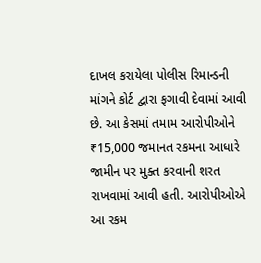દાખલ કરાયેલા પોલીસ રિમાન્ડની માંગને કોર્ટ દ્વારા ફગાવી દેવામાં આવી છે. આ કેસમાં તમામ આરોપીઓને ₹15,000 જમાનત રકમના આધારે જામીન પર મુક્ત કરવાની શરત રાખવામાં આવી હતી. આરોપીઓએ આ રકમ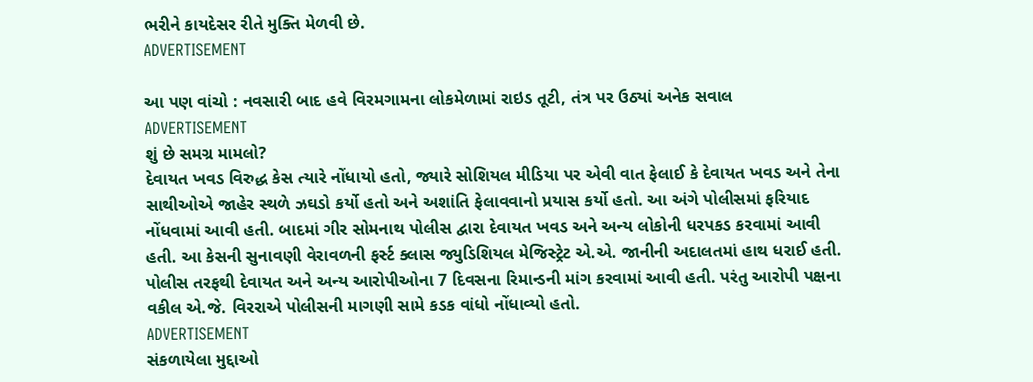ભરીને કાયદેસર રીતે મુક્તિ મેળવી છે.
ADVERTISEMENT

આ પણ વાંચો : નવસારી બાદ હવે વિરમગામના લોકમેળામાં રાઇડ તૂટી, તંત્ર પર ઉઠ્યાં અનેક સવાલ
ADVERTISEMENT
શું છે સમગ્ર મામલો?
દેવાયત ખવડ વિરુદ્ધ કેસ ત્યારે નોંધાયો હતો, જ્યારે સોશિયલ મીડિયા પર એવી વાત ફેલાઈ કે દેવાયત ખવડ અને તેના સાથીઓએ જાહેર સ્થળે ઝઘડો કર્યો હતો અને અશાંતિ ફેલાવવાનો પ્રયાસ કર્યો હતો. આ અંગે પોલીસમાં ફરિયાદ નોંધવામાં આવી હતી. બાદમાં ગીર સોમનાથ પોલીસ દ્વારા દેવાયત ખવડ અને અન્ય લોકોની ધરપકડ કરવામાં આવી હતી. આ કેસની સુનાવણી વેરાવળની ફર્સ્ટ ક્લાસ જ્યુડિશિયલ મેજિસ્ટ્રેટ એ.એ. જાનીની અદાલતમાં હાથ ધરાઈ હતી. પોલીસ તરફથી દેવાયત અને અન્ય આરોપીઓના 7 દિવસના રિમાન્ડની માંગ કરવામાં આવી હતી. પરંતુ આરોપી પક્ષના વકીલ એ.જે. વિરરાએ પોલીસની માગણી સામે કડક વાંધો નોંધાવ્યો હતો.
ADVERTISEMENT
સંકળાયેલા મુદ્દાઓ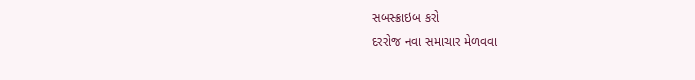સબસ્ક્રાઇબ કરો
દરરોજ નવા સમાચાર મેળવવા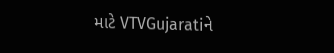માટે VTVGujaratiને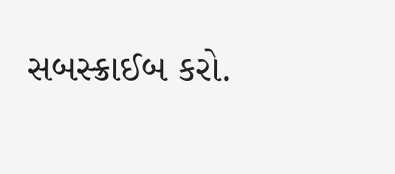સબસ્ક્રાઈબ કરો.